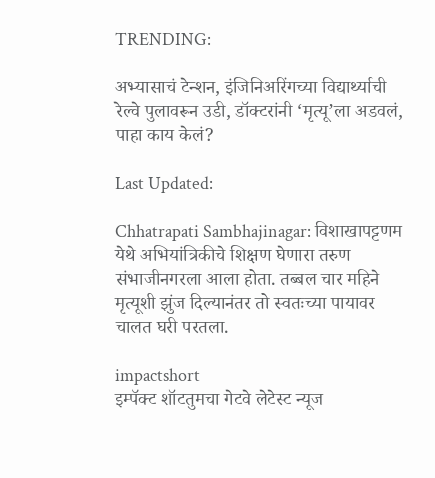TRENDING:

अभ्यासाचं टेन्शन, इंजिनिअरिंगच्या विद्यार्थ्याची रेल्वे पुलावरून उडी, डॉक्टरांनी ‘मृत्यू’ला अडवलं, पाहा काय केलं?

Last Updated:

Chhatrapati Sambhajinagar: विशाखापट्टणम येथे अभियांत्रिकीचे शिक्षण घेणारा तरुण संभाजीनगरला आला होता. तब्बल चार महिने मृत्यूशी झुंज दिल्यानंतर तो स्वतःच्या पायावर चालत घरी परतला.

impactshort
इम्पॅक्ट शॉटतुमचा गेटवे लेटेस्ट न्यूज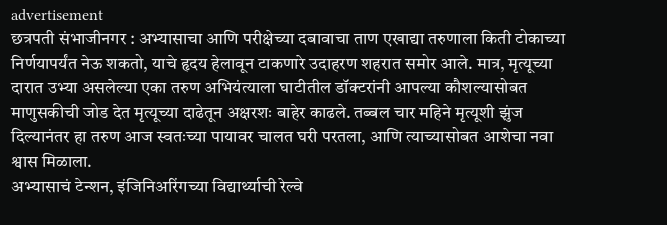advertisement
छत्रपती संभाजीनगर : अभ्यासाचा आणि परीक्षेच्या दबावाचा ताण एखाद्या तरुणाला किती टोकाच्या निर्णयापर्यंत नेऊ शकतो, याचे हृदय हेलावून टाकणारे उदाहरण शहरात समोर आले. मात्र, मृत्यूच्या दारात उभ्या असलेल्या एका तरुण अभियंत्याला घाटीतील डॉक्टरांनी आपल्या कौशल्यासोबत माणुसकीची जोड देत मृत्यूच्या दाढेतून अक्षरशः बाहेर काढले. तब्बल चार महिने मृत्यूशी झुंज दिल्यानंतर हा तरुण आज स्वतःच्या पायावर चालत घरी परतला, आणि त्याच्यासोबत आशेचा नवा श्वास मिळाला.
अभ्यासाचं टेन्शन, इंजिनिअरिंगच्या विद्यार्थ्याची रेल्वे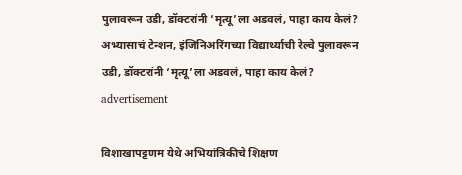पुलावरून उडी, डॉक्टरांनी ‘मृत्यू’ला अडवलं, पाहा काय केलं?
अभ्यासाचं टेन्शन, इंजिनिअरिंगच्या विद्यार्थ्याची रेल्वे पुलावरून उडी, डॉक्टरांनी ‘मृत्यू’ला अडवलं, पाहा काय केलं?
advertisement

विशाखापट्टणम येथे अभियांत्रिकीचे शिक्षण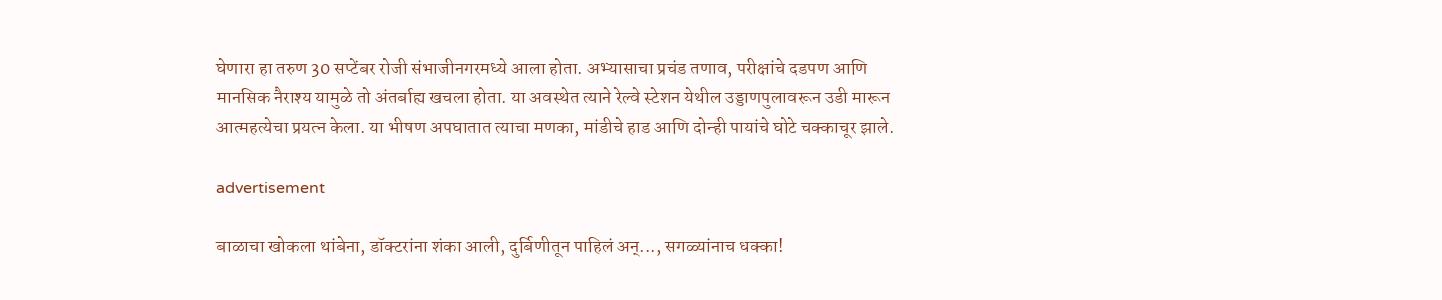घेणारा हा तरुण 30 सप्टेंबर रोजी संभाजीनगरमध्ये आला होता. अभ्यासाचा प्रचंड तणाव, परीक्षांचे दडपण आणि मानसिक नैराश्य यामुळे तो अंतर्बाह्य खचला होता. या अवस्थेत त्याने रेल्वे स्टेशन येथील उड्डाणपुलावरून उडी मारून आत्महत्येचा प्रयत्न केला. या भीषण अपघातात त्याचा मणका, मांडीचे हाड आणि दोन्ही पायांचे घोटे चक्काचूर झाले.

advertisement

बाळाचा खोकला थांबेना, डॉक्टरांना शंका आली, दुर्बिणीतून पाहिलं अन्..., सगळ्यांनाच धक्का!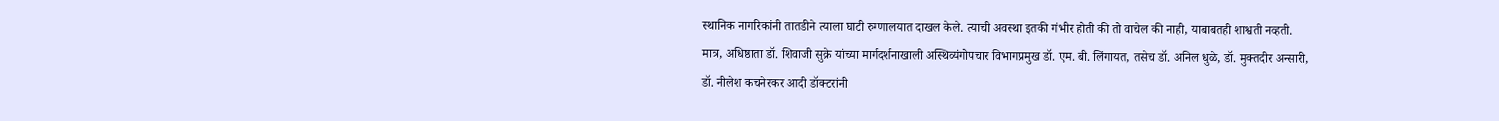स्थानिक नागरिकांनी तातडीने त्याला घाटी रुग्णालयात दाखल केले. त्याची अवस्था इतकी गंभीर होती की तो वाचेल की नाही, याबाबतही शाश्वती नव्हती. मात्र, अधिष्ठाता डॉ. शिवाजी सुक्रे यांच्या मार्गदर्शनाखाली अस्थिव्यंगोपचार विभागप्रमुख डॉ. एम. बी. लिंगायत, तसेच डॉ. अनिल धुळे, डॉ. मुक्तदीर अन्सारी, डॉ. नीलेश कचनेरकर आदी डॉक्टरांनी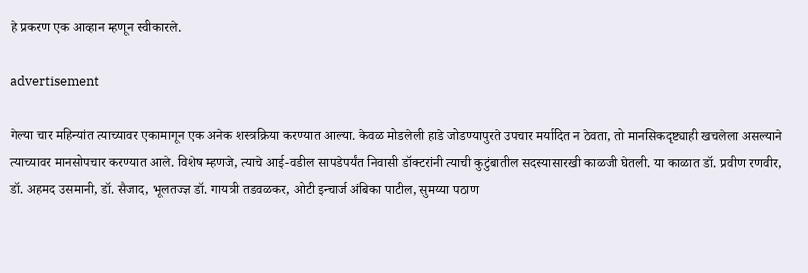हे प्रकरण एक आव्हान म्हणून स्वीकारले.

advertisement

गेल्या चार महिन्यांत त्याच्यावर एकामागून एक अनेक शस्त्रक्रिया करण्यात आल्या. केवळ मोडलेली हाडे जोडण्यापुरते उपचार मर्यादित न ठेवता, तो मानसिकदृष्ट्याही खचलेला असल्याने त्याच्यावर मानसोपचार करण्यात आले. विशेष म्हणजे, त्याचे आई-वडील सापडेपर्यंत निवासी डॉक्टरांनी त्याची कुटुंबातील सदस्यासारखी काळजी घेतली. या काळात डॉ. प्रवीण रणवीर, डॉ. अहमद उसमानी, डॉ. सैजाद, भूलतज्ज्ञ डॉ. गायत्री तडवळकर, ओटी इन्चार्ज अंबिका पाटील, सुमय्या पठाण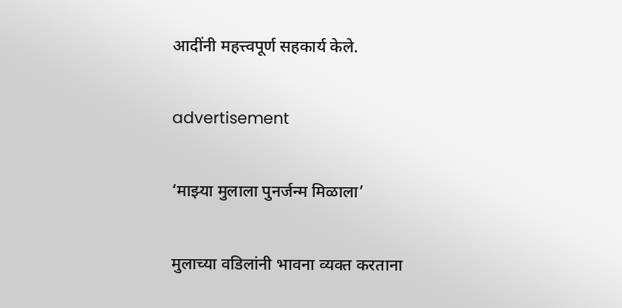आदींनी महत्त्वपूर्ण सहकार्य केले.

advertisement

‘माझ्या मुलाला पुनर्जन्म मिळाला’

मुलाच्या वडिलांनी भावना व्यक्त करताना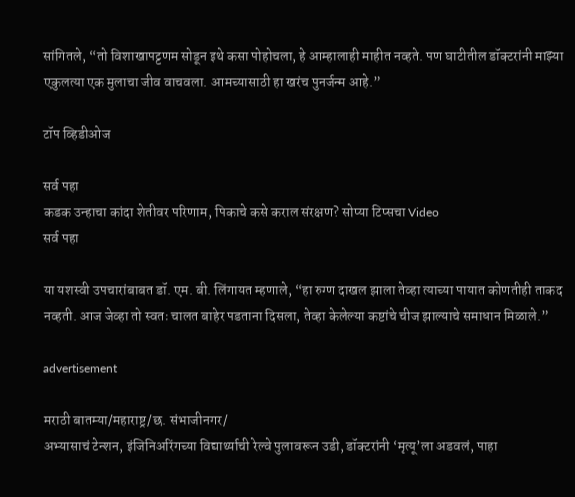सांगितले, “तो विशाखापट्टणम सोडून इथे कसा पोहोचला, हे आम्हालाही माहीत नव्हते. पण घाटीतील डॉक्टरांनी माझ्या एकुलत्या एक मुलाचा जीव वाचवला. आमच्यासाठी हा खरंच पुनर्जन्म आहे.”

टॉप व्हिडीओज

सर्व पहा
कडक उन्हाचा कांदा शेतीवर परिणाम, पिकाचे कसे कराल संरक्षण? सोप्या टिप्सचा Video
सर्व पहा

या यशस्वी उपचारांबाबत डॉ. एम. बी. लिंगायत म्हणाले, “हा रुग्ण दाखल झाला तेव्हा त्याच्या पायात कोणतीही ताकद नव्हती. आज जेव्हा तो स्वतः चालत बाहेर पडताना दिसला, तेव्हा केलेल्या कष्टांचे चीज झाल्याचे समाधान मिळाले.”

advertisement

मराठी बातम्या/महाराष्ट्र/छ. संभाजीनगर/
अभ्यासाचं टेन्शन, इंजिनिअरिंगच्या विद्यार्थ्याची रेल्वे पुलावरून उडी, डॉक्टरांनी ‘मृत्यू’ला अडवलं, पाहा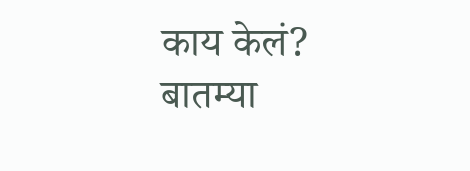काय केलं?
बातम्या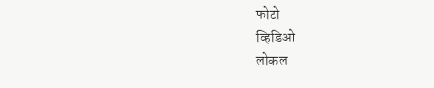फोटो
व्हिडिओ
लोकल